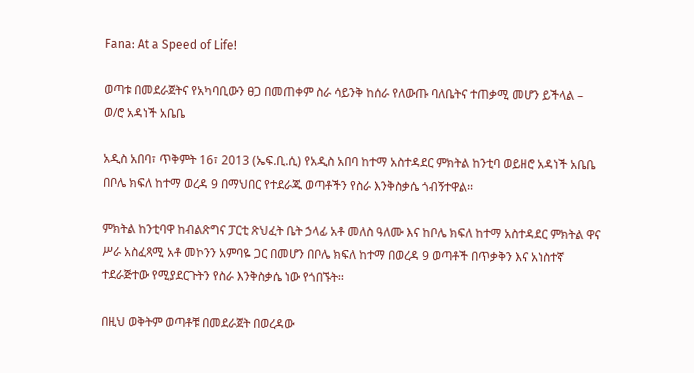Fana: At a Speed of Life!

ወጣቱ በመደራጀትና የአካባቢውን ፀጋ በመጠቀም ስራ ሳይንቅ ከሰራ የለውጡ ባለቤትና ተጠቃሚ መሆን ይችላል – ወ/ሮ አዳነች አቤቤ

አዲስ አበባ፣ ጥቅምት 16፣ 2013 (ኤፍ.ቢ.ሲ) የአዲስ አበባ ከተማ አስተዳደር ምክትል ከንቲባ ወይዘሮ አዳነች አቤቤ በቦሌ ክፍለ ከተማ ወረዳ 9 በማህበር የተደራጁ ወጣቶችን የስራ እንቅስቃሴ ጎብኝተዋል፡፡

ምክትል ከንቲባዋ ከብልጽግና ፓርቲ ጽህፈት ቤት ኃላፊ አቶ መለስ ዓለሙ እና ከቦሌ ክፍለ ከተማ አስተዳደር ምክትል ዋና ሥራ አስፈጻሚ አቶ መኮንን አምባዬ ጋር በመሆን በቦሌ ክፍለ ከተማ በወረዳ 9 ወጣቶች በጥቃቅን እና አነስተኛ ተደራጅተው የሚያደርጉትን የስራ እንቅስቃሴ ነው የጎበኙት፡፡

በዚህ ወቅትም ወጣቶቹ በመደራጀት በወረዳው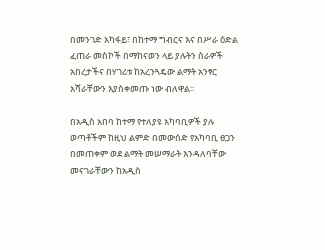በመንገድ አካፋይ፣ በከተማ ግብርና እና በሥራ ዕድል ፈጠራ መስኮች በማከናወን ላይ ያሉትን ስራዎች አበረታችና በሃገሪቱ ከአረንጓዴው ልማት አንፃር አሻራቸውን እያስቀመጡ ነው ብለዋል፡፡

በአዲስ አበባ ከተማ የተለያዩ አካባቢዎች ያሉ ወጣቶችም ከዚህ ልምድ በመውሰድ የአካባቢ ፀጋን በመጠቀም ወደ ልማት መሠማራት እንዳለባቸው መናገራቸውን ከአዲስ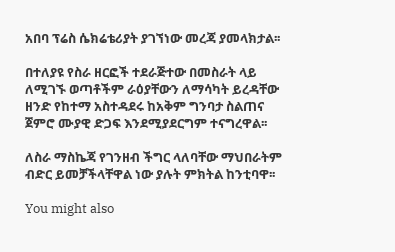አበባ ፕሬስ ሴክሬቴሪያት ያገኘነው መረጃ ያመላክታል፡፡

በተለያዩ የስራ ዘርፎች ተደራጅተው በመስራት ላይ ለሚገኙ ወጣቶችም ራዕያቸውን ለማሳካት ይረዳቸው ዘንድ የከተማ አስተዳደሩ ከአቅም ግንባታ ስልጠና ጀምሮ ሙያዊ ድጋፍ እንደሚያደርግም ተናግረዋል፡፡

ለስራ ማስኬጃ የገንዘብ ችግር ላለባቸው ማህበራትም ብድር ይመቻችላቸዋል ነው ያሉት ምክትል ከንቲባዋ፡፡

You might also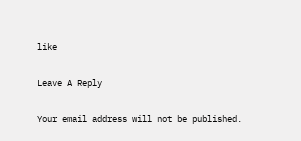like

Leave A Reply

Your email address will not be published.